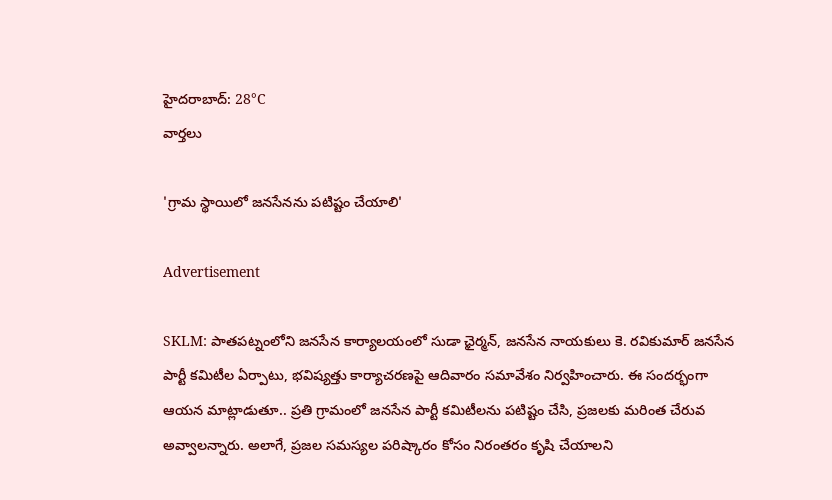హైదరాబాద్: 28°C
వార్తలు

'గ్రామ స్థాయిలో జనసేనను పటిష్టం చేయాలి'

Advertisement

SKLM: పాతపట్నంలోని జనసేన కార్యాలయంలో సుడా ఛైర్మన్, జనసేన నాయకులు కె. రవికుమార్ జనసేన పార్టీ కమిటీల ఏర్పాటు, భవిష్యత్తు కార్యాచరణపై ఆదివారం సమావేశం నిర్వహించారు. ఈ సందర్భంగా ఆయన మాట్లాడుతూ.. ప్రతి గ్రామంలో జనసేన పార్టీ కమిటీలను పటిష్టం చేసి, ప్రజలకు మరింత చేరువ అవ్వాలన్నారు. అలాగే, ప్రజల సమస్యల పరిష్కారం కోసం నిరంతరం కృషి చేయాలని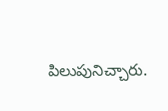పిలుపునిచ్చారు.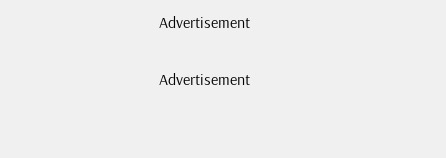Advertisement

Advertisement